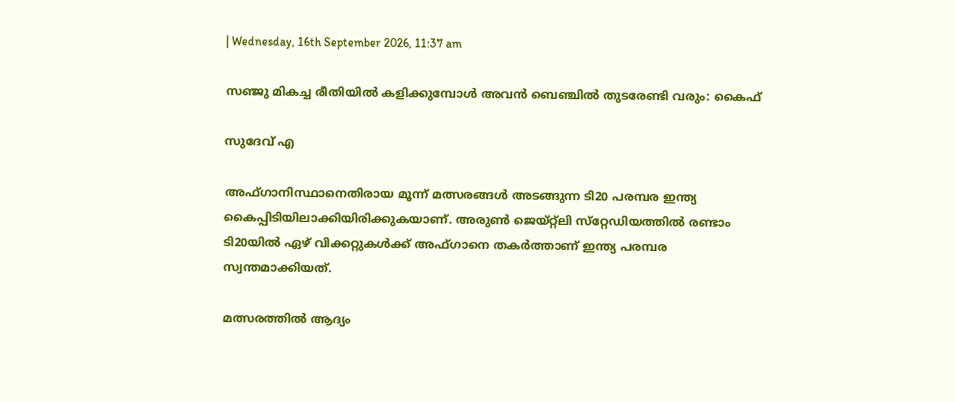| Wednesday, 16th September 2026, 11:37 am

സഞ്ജു മികച്ച രീതിയില്‍ കളിക്കുമ്പോള്‍ അവൻ ബെഞ്ചില്‍ തുടരേണ്ടി വരും: കൈഫ്

സുദേവ് എ

അഫ്ഗാനിസ്ഥാനെതിരായ മൂന്ന് മത്സരങ്ങള്‍ അടങ്ങുന്ന ടി20 പരമ്പര ഇന്ത്യ കൈപ്പിടിയിലാക്കിയിരിക്കുകയാണ്. അരുണ്‍ ജെയ്റ്റ്‌ലി സ്‌റ്റേഡിയത്തില്‍ രണ്ടാം ടി20യില്‍ ഏഴ് വിക്കറ്റുകള്‍ക്ക് അഫ്ഗാനെ തകര്‍ത്താണ് ഇന്ത്യ പരമ്പര സ്വന്തമാക്കിയത്.

മത്സരത്തില്‍ ആദ്യം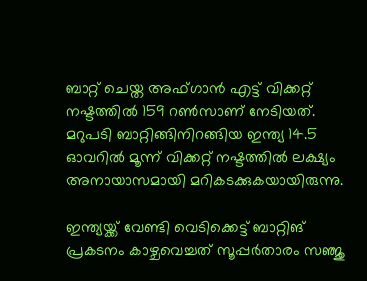ബാറ്റ് ചെയ്ത അഫ്ഗാന്‍ എട്ട് വിക്കറ്റ് നഷ്ടത്തില്‍ 159 റണ്‍സാണ് നേടിയത്. മറുപടി ബാറ്റിങ്ങിനിറങ്ങിയ ഇന്ത്യ 14.5 ഓവറില്‍ മൂന്ന് വിക്കറ്റ് നഷ്ടത്തില്‍ ലക്ഷ്യം അനായാസമായി മറികടക്കുകയായിരുന്നു.

ഇന്ത്യയ്ക്ക് വേണ്ടി വെടിക്കെട്ട് ബാറ്റിങ് പ്രകടനം കാഴ്ചവെച്ചത് സൂപ്പര്‍താരം സഞ്ജു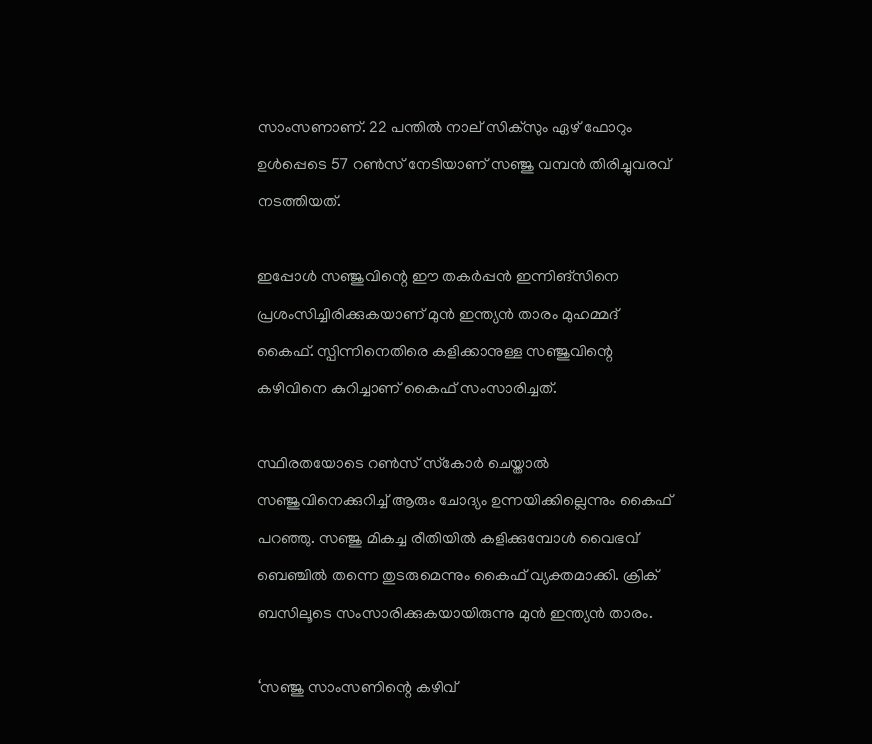സാംസണാണ്. 22 പന്തില്‍ നാല് സിക്‌സും ഏഴ് ഫോറും ഉള്‍പ്പെടെ 57 റണ്‍സ് നേടിയാണ് സഞ്ജു വമ്പന്‍ തിരിച്ചുവരവ് നടത്തിയത്.

ഇപ്പോള്‍ സഞ്ജുവിന്റെ ഈ തകര്‍പ്പന്‍ ഇന്നിങ്‌സിനെ പ്രശംസിച്ചിരിക്കുകയാണ് മുന്‍ ഇന്ത്യന്‍ താരം മുഹമ്മദ് കൈഫ്. സ്പിന്നിനെതിരെ കളിക്കാനുള്ള സഞ്ജുവിന്റെ കഴിവിനെ കുറിച്ചാണ് കൈഫ് സംസാരിച്ചത്.

സ്ഥിരതയോടെ റണ്‍സ് സ്‌കോര്‍ ചെയ്താല്‍ സഞ്ജുവിനെക്കുറിച്ച് ആരും ചോദ്യം ഉന്നയിക്കില്ലെന്നും കൈഫ് പറഞ്ഞു. സഞ്ജു മികച്ച രീതിയില്‍ കളിക്കുമ്പോള്‍ വൈഭവ് ബെഞ്ചില്‍ തന്നെ തുടരുമെന്നും കൈഫ് വ്യക്തമാക്കി. ക്രിക് ബസിലൂടെ സംസാരിക്കുകയായിരുന്നു മുന്‍ ഇന്ത്യന്‍ താരം.

‘സഞ്ജു സാംസണിന്റെ കഴിവ്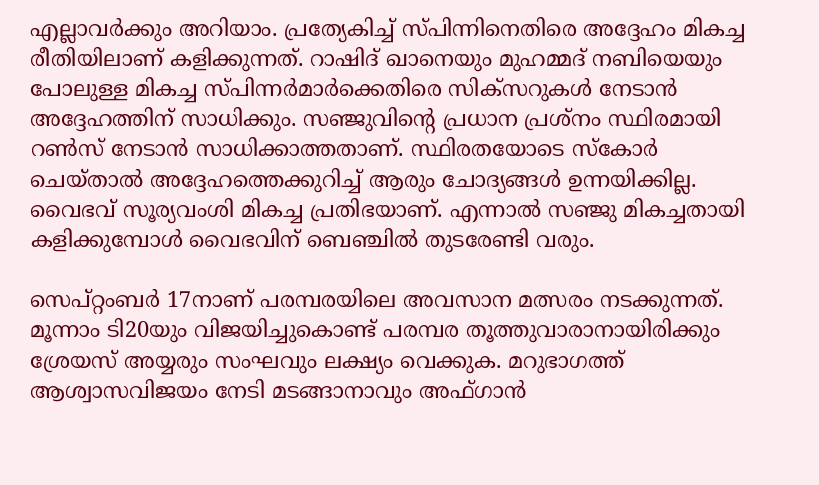എല്ലാവര്‍ക്കും അറിയാം. പ്രത്യേകിച്ച് സ്പിന്നിനെതിരെ അദ്ദേഹം മികച്ച രീതിയിലാണ് കളിക്കുന്നത്. റാഷിദ് ഖാനെയും മുഹമ്മദ് നബിയെയും പോലുള്ള മികച്ച സ്പിന്നര്‍മാര്‍ക്കെതിരെ സിക്‌സറുകള്‍ നേടാന്‍ അദ്ദേഹത്തിന് സാധിക്കും. സഞ്ജുവിന്റെ പ്രധാന പ്രശ്‌നം സ്ഥിരമായി റണ്‍സ് നേടാന്‍ സാധിക്കാത്തതാണ്. സ്ഥിരതയോടെ സ്‌കോര്‍ ചെയ്താല്‍ അദ്ദേഹത്തെക്കുറിച്ച് ആരും ചോദ്യങ്ങള്‍ ഉന്നയിക്കില്ല. വൈഭവ് സൂര്യവംശി മികച്ച പ്രതിഭയാണ്. എന്നാല്‍ സഞ്ജു മികച്ചതായി കളിക്കുമ്പോള്‍ വൈഭവിന് ബെഞ്ചില്‍ തുടരേണ്ടി വരും.

സെപ്റ്റംബര്‍ 17നാണ് പരമ്പരയിലെ അവസാന മത്സരം നടക്കുന്നത്. മൂന്നാം ടി20യും വിജയിച്ചുകൊണ്ട് പരമ്പര തൂത്തുവാരാനായിരിക്കും ശ്രേയസ് അയ്യരും സംഘവും ലക്ഷ്യം വെക്കുക. മറുഭാഗത്ത് ആശ്വാസവിജയം നേടി മടങ്ങാനാവും അഫ്ഗാന്‍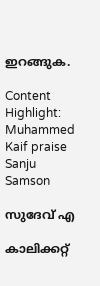ഇറങ്ങുക.

Content Highlight: Muhammed Kaif praise Sanju Samson

സുദേവ് എ

കാലിക്കറ്റ്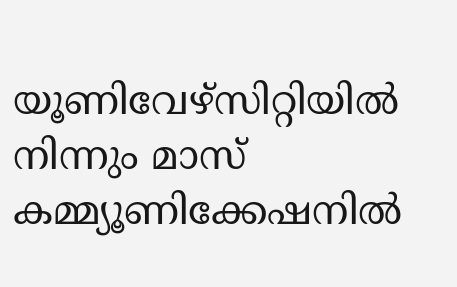യൂണിവേഴ്‌സിറ്റിയില്‍ നിന്നും മാസ് കമ്മ്യൂണിക്കേഷനില്‍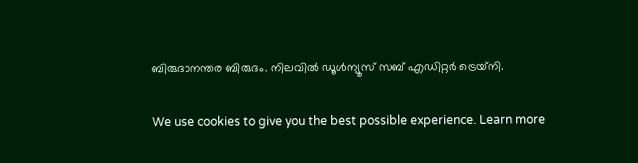ബിരുദാനന്തര ബിരുദം. നിലവില്‍ ഡൂള്‍ന്യൂസ് സബ് എഡിറ്റര്‍ ട്രെയ്‌നി.

We use cookies to give you the best possible experience. Learn more